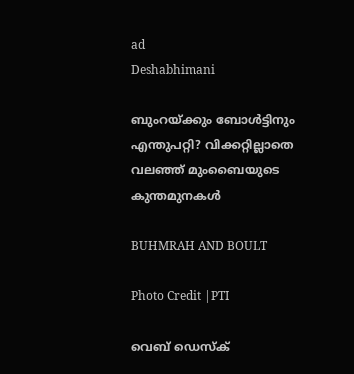ad
Deshabhimani

ബുംറയ്ക്കും ബോൾട്ടിനും എന്തുപറ്റി? വിക്കറ്റില്ലാതെ വലഞ്ഞ് മുംബൈയുടെ കുന്തമുനകൾ

BUHMRAH AND BOULT

Photo Credit |PTI

വെബ് ഡെസ്ക്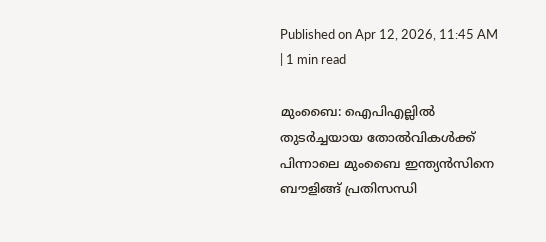Published on Apr 12, 2026, 11:45 AM | 1 min read

മുംബൈ: ഐപിഎല്ലിൽ തുടർച്ചയായ തോൽവികൾക്ക് പിന്നാലെ മുംബൈ ഇന്ത്യൻസിനെ ബൗളിങ്ങ് പ്രതിസന്ധി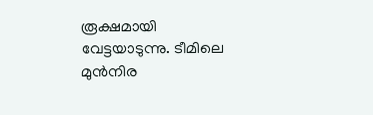രൂക്ഷമായി വേട്ടയാടുന്നു. ടീമിലെ മുൻനിര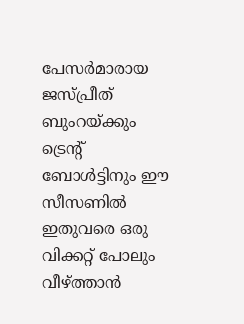പേസർമാരായ ജസ്പ്രീത് ബുംറയ്ക്കും ട്രെന്റ് ബോൾട്ടിനും ഈ സീസണിൽ ഇതുവരെ ഒരു വിക്കറ്റ് പോലും വീഴ്ത്താൻ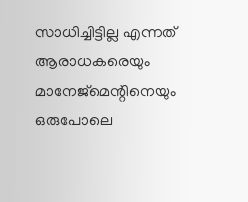സാധിച്ചിട്ടില്ല എന്നത് ആരാധകരെയും മാനേജ്‌മെന്റിനെയും ഒരുപോലെ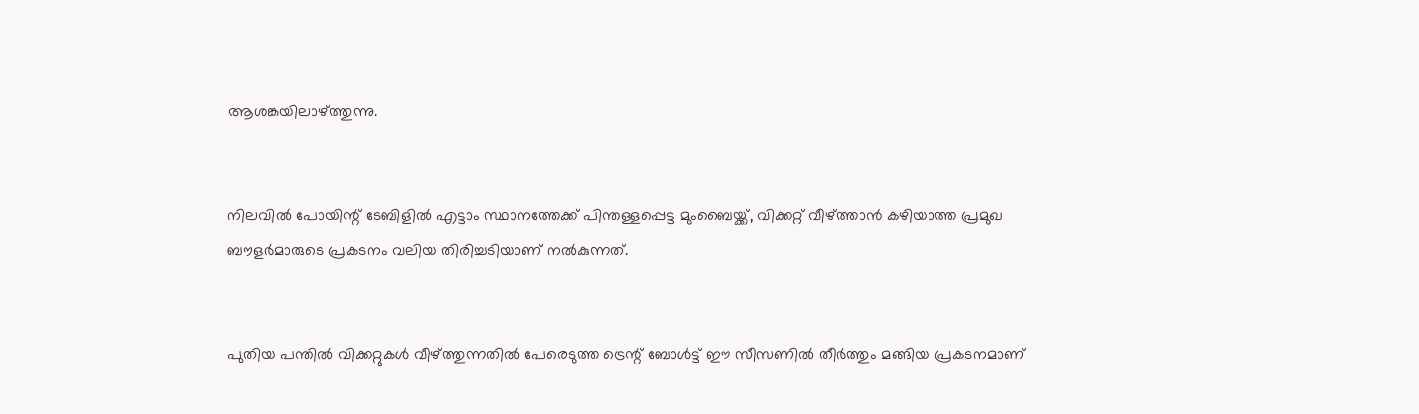ആശങ്കയിലാഴ്ത്തുന്നു.


നിലവിൽ പോയിന്റ് ടേബിളിൽ എട്ടാം സ്ഥാനത്തേക്ക് പിന്തള്ളപ്പെട്ട മുംബൈയ്ക്ക്, വിക്കറ്റ് വീഴ്ത്താൻ കഴിയാത്ത പ്രമുഖ ബൗളർമാരുടെ പ്രകടനം വലിയ തിരിച്ചടിയാണ് നൽകുന്നത്.


പുതിയ പന്തിൽ വിക്കറ്റുകൾ വീഴ്ത്തുന്നതിൽ പേരെടുത്ത ട്രെന്റ് ബോൾട്ട് ഈ സീസണിൽ തീർത്തും മങ്ങിയ പ്രകടനമാണ്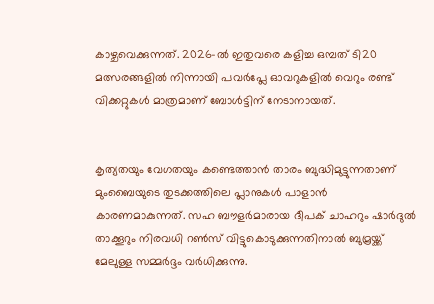കാഴ്ചവെക്കുന്നത്. 2026-ൽ ഇതുവരെ കളിച്ച ഒമ്പത് ടി20 മത്സരങ്ങളിൽ നിന്നായി പവർപ്ലേ ഓവറുകളിൽ വെറും രണ്ട് വിക്കറ്റുകൾ മാത്രമാണ് ബോൾട്ടിന് നേടാനായത്.


കൃത്യതയും വേഗതയും കണ്ടെത്താൻ താരം ബുദ്ധിമുട്ടുന്നതാണ് മുംബൈയുടെ തുടക്കത്തിലെ പ്ലാനുകൾ പാളാൻ കാരണമാകുന്നത്. സഹ ബൗളർമാരായ ദീപക് ചാഹറും ഷാർദുൽ താക്കൂറും നിരവധി റൺസ് വിട്ടുകൊടുക്കുന്നതിനാൽ ബുമ്രയ്ക്ക് മേലുള്ള സമ്മർദ്ദം വർധിക്കുന്നു.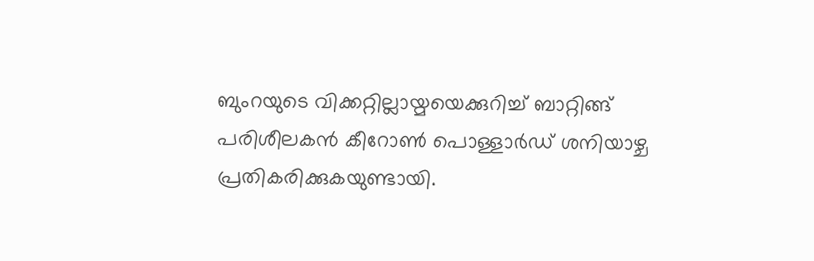ബുംറയുടെ വിക്കറ്റില്ലായ്മയെക്കുറിച്ച് ബാറ്റിങ്ങ് പരിശീലകൻ കീറോൺ പൊള്ളാർഡ് ശനിയാഴ്ച പ്രതികരിക്കുകയുണ്ടായി.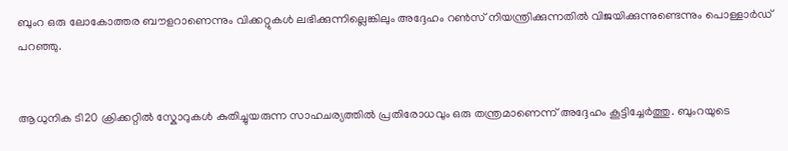ബുംറ ഒരു ലോകോത്തര ബൗളറാണെന്നും വിക്കറ്റുകൾ ലഭിക്കുന്നില്ലെങ്കിലും അദ്ദേഹം റൺസ് നിയന്ത്രിക്കുന്നതിൽ വിജയിക്കുന്നുണ്ടെന്നും പൊള്ളാർഡ് പറഞ്ഞു.


ആധുനിക ടി20 ക്രിക്കറ്റിൽ സ്കോറുകൾ കുതിച്ചുയരുന്ന സാഹചര്യത്തിൽ പ്രതിരോധവും ഒരു തന്ത്രമാണെന്ന് അദ്ദേഹം കൂട്ടിച്ചേർത്തു. ബുംറയുടെ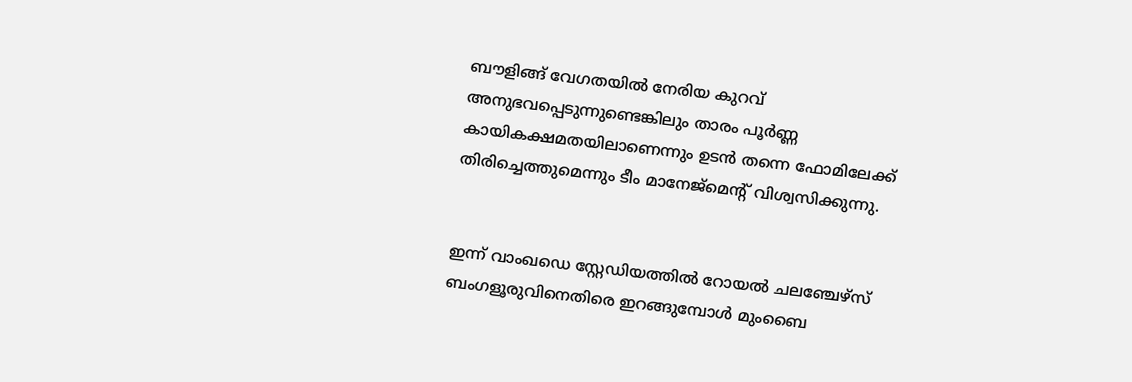ബൗളിങ്ങ് വേഗതയിൽ നേരിയ കുറവ് അനുഭവപ്പെടുന്നുണ്ടെങ്കിലും താരം പൂർണ്ണ കായികക്ഷമതയിലാണെന്നും ഉടൻ തന്നെ ഫോമിലേക്ക് തിരിച്ചെത്തുമെന്നും ടീം മാനേജ്‌മെന്റ് വിശ്വസിക്കുന്നു.


ഇന്ന് വാംഖഡെ സ്റ്റേഡിയത്തിൽ റോയൽ ചലഞ്ചേഴ്സ് ബംഗളൂരുവിനെതിരെ ഇറങ്ങുമ്പോൾ മുംബൈ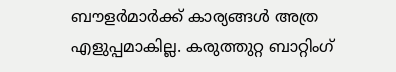ബൗളർമാർക്ക് കാര്യങ്ങൾ അത്ര എളുപ്പമാകില്ല. കരുത്തുറ്റ ബാറ്റിംഗ്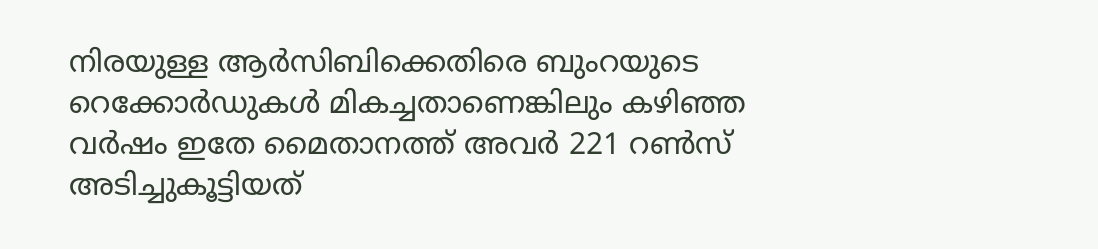നിരയുള്ള ആർസിബിക്കെതിരെ ബുംറയുടെ റെക്കോർഡുകൾ മികച്ചതാണെങ്കിലും കഴിഞ്ഞ വർഷം ഇതേ മൈതാനത്ത് അവർ 221 റൺസ് അടിച്ചുകൂട്ടിയത്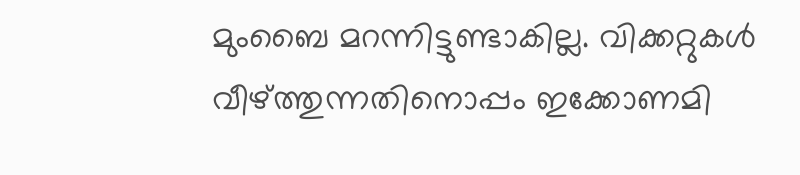മുംബൈ മറന്നിട്ടുണ്ടാകില്ല. വിക്കറ്റുകൾ വീഴ്ത്തുന്നതിനൊപ്പം ഇക്കോണമി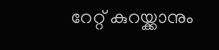റേറ്റ് കുറയ്ക്കാനും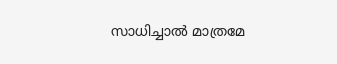സാധിച്ചാൽ മാത്രമേ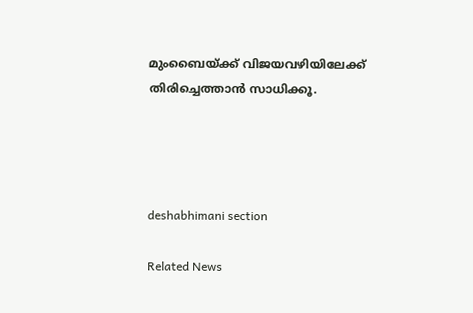മുംബൈയ്ക്ക് വിജയവഴിയിലേക്ക് തിരിച്ചെത്താൻ സാധിക്കൂ.




deshabhimani section

Related News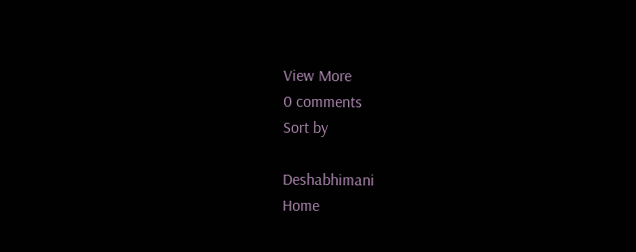View More
0 comments
Sort by

Deshabhimani
Home